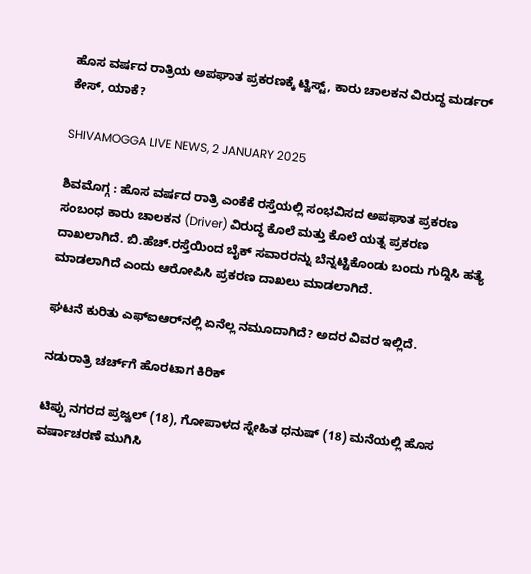ಹೊಸ ವರ್ಷದ ರಾತ್ರಿಯ ಅಪಘಾತ ಪ್ರಕರಣಕ್ಕೆ ಟ್ವಿಸ್ಟ್‌, ಕಾರು ಚಾಲಕನ ವಿರುದ್ಧ ಮರ್ಡರ್‌ ಕೇಸ್‌, ಯಾಕೆ?

SHIVAMOGGA LIVE NEWS, 2 JANUARY 2025

ಶಿವಮೊಗ್ಗ : ಹೊಸ ವರ್ಷದ ರಾತ್ರಿ ಎಂಕೆಕೆ ರಸ್ತೆಯಲ್ಲಿ ಸಂಭವಿಸದ ಅಪಘಾತ ಪ್ರಕರಣ ಸಂಬಂಧ ಕಾರು ಚಾಲಕನ (Driver) ವಿರುದ್ಧ ಕೊಲೆ ಮತ್ತು ಕೊಲೆ ಯತ್ನ ಪ್ರಕರಣ ದಾಖಲಾಗಿದೆ. ಬಿ.ಹೆಚ್‌.ರಸ್ತೆಯಿಂದ ಬೈಕ್‌ ಸವಾರರನ್ನು ಬೆನ್ನಟ್ಟಿಕೊಂಡು ಬಂದು ಗುದ್ದಿಸಿ ಹತ್ಯೆ ಮಾಡಲಾಗಿದೆ ಎಂದು ಆರೋಪಿಸಿ ಪ್ರಕರಣ ದಾಖಲು ಮಾಡಲಾಗಿದೆ.

ಘಟನೆ ಕುರಿತು ಎಫ್‌ಐಆರ್‌ನಲ್ಲಿ ಏನೆಲ್ಲ ನಮೂದಾಗಿದೆ? ಅದರ ವಿವರ ಇಲ್ಲಿದೆ.

ನಡುರಾತ್ರಿ ಚರ್ಚ್‌ಗೆ ಹೊರಟಾಗ ಕಿರಿಕ್‌

ಟಿಪ್ಪು ನಗರದ ಪ್ರಜ್ವಲ್‌ (18), ಗೋಪಾಳದ ಸ್ನೇಹಿತ ಧನುಷ್‌ (18) ಮನೆಯಲ್ಲಿ ಹೊಸ ವರ್ಷಾಚರಣೆ ಮುಗಿಸಿ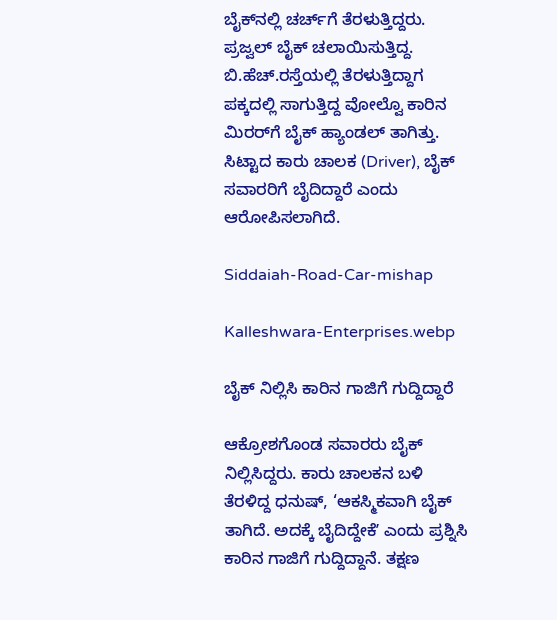ಬೈಕ್‌ನಲ್ಲಿ ಚರ್ಚ್‌ಗೆ ತೆರಳುತ್ತಿದ್ದರು. ಪ್ರಜ್ವಲ್‌ ಬೈಕ್‌ ಚಲಾಯಿಸುತ್ತಿದ್ದ. ಬಿ.ಹೆಚ್.ರಸ್ತೆಯಲ್ಲಿ ತೆರಳುತ್ತಿದ್ದಾಗ ಪಕ್ಕದಲ್ಲಿ ಸಾಗುತ್ತಿದ್ದ ವೋಲ್ವೊ ಕಾರಿನ ಮಿರರ್‌ಗೆ ಬೈಕ್ ಹ್ಯಾಂಡಲ್‌ ತಾಗಿತ್ತು. ಸಿಟ್ಟಾದ ಕಾರು ಚಾಲಕ (Driver), ಬೈಕ್‌ ಸವಾರರಿಗೆ ಬೈದಿದ್ದಾರೆ ಎಂದು ಆರೋಪಿಸಲಾಗಿದೆ.

Siddaiah-Road-Car-mishap

Kalleshwara-Enterprises.webp

ಬೈಕ್‌ ನಿಲ್ಲಿಸಿ ಕಾರಿನ ಗಾಜಿಗೆ ಗುದ್ದಿದ್ದಾರೆ

ಆಕ್ರೋಶಗೊಂಡ ಸವಾರರು ಬೈಕ್‌ ನಿಲ್ಲಿಸಿದ್ದರು. ಕಾರು ಚಾಲಕನ ಬಳಿ ತೆರಳಿದ್ದ ಧನುಷ್‌, ‘ಆಕಸ್ಮಿಕವಾಗಿ ಬೈಕ್‌ ತಾಗಿದೆ. ಅದಕ್ಕೆ ಬೈದಿದ್ದೇಕೆʼ ಎಂದು ಪ್ರಶ್ನಿಸಿ ಕಾರಿನ ಗಾಜಿಗೆ ಗುದ್ದಿದ್ದಾನೆ. ತಕ್ಷಣ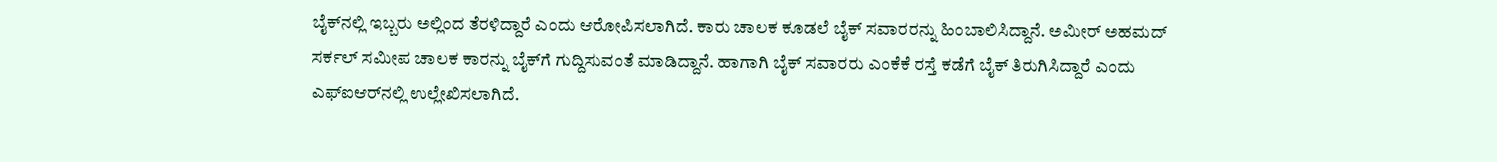ಬೈಕ್‌ನಲ್ಲಿ ಇಬ್ಬರು ಅಲ್ಲಿಂದ ತೆರಳಿದ್ದಾರೆ ಎಂದು ಆರೋಪಿಸಲಾಗಿದೆ. ಕಾರು ಚಾಲಕ ಕೂಡಲೆ ಬೈಕ್‌ ಸವಾರರನ್ನು ಹಿಂಬಾಲಿಸಿದ್ದಾನೆ. ಅಮೀರ್‌ ಅಹಮದ್‌ ಸರ್ಕಲ್‌ ಸಮೀಪ ಚಾಲಕ ಕಾರನ್ನು ಬೈಕ್‌ಗೆ ಗುದ್ದಿಸುವಂತೆ ಮಾಡಿದ್ದಾನೆ. ಹಾಗಾಗಿ ಬೈಕ್‌ ಸವಾರರು ಎಂಕೆಕೆ ರಸ್ತೆ ಕಡೆಗೆ ಬೈಕ್‌ ತಿರುಗಿಸಿದ್ದಾರೆ ಎಂದು ಎಫ್‌ಐಆರ್‌ನಲ್ಲಿ ಉಲ್ಲೇಖಿಸಲಾಗಿದೆ.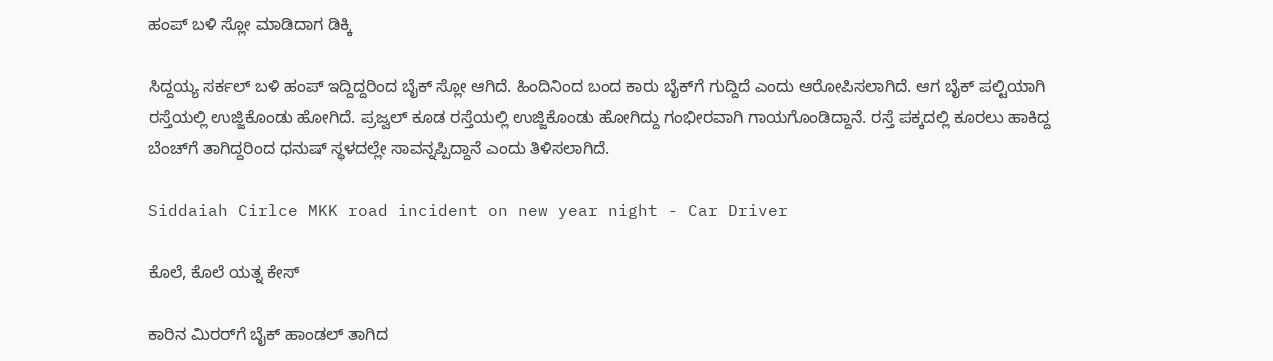ಹಂಪ್‌ ಬಳಿ ಸ್ಲೋ ಮಾಡಿದಾಗ ಡಿಕ್ಕಿ

ಸಿದ್ದಯ್ಯ ಸರ್ಕಲ್‌ ಬಳಿ ಹಂಪ್‌ ಇದ್ದಿದ್ದರಿಂದ ಬೈಕ್‌ ಸ್ಲೋ ಆಗಿದೆ. ಹಿಂದಿನಿಂದ ಬಂದ ಕಾರು ಬೈಕ್‌ಗೆ ಗುದ್ದಿದೆ ಎಂದು ಆರೋಪಿಸಲಾಗಿದೆ. ಆಗ ಬೈಕ್‌ ಪಲ್ಟಿಯಾಗಿ ರಸ್ತೆಯಲ್ಲಿ ಉಜ್ಜಿಕೊಂಡು ಹೋಗಿದೆ. ಪ್ರಜ್ವಲ್‌ ಕೂಡ ರಸ್ತೆಯಲ್ಲಿ ಉಜ್ಜಿಕೊಂಡು ಹೋಗಿದ್ದು ಗಂಭೀರವಾಗಿ ಗಾಯಗೊಂಡಿದ್ದಾನೆ. ರಸ್ತೆ ಪಕ್ಕದಲ್ಲಿ ಕೂರಲು ಹಾಕಿದ್ದ ಬೆಂಚ್‌ಗೆ ತಾಗಿದ್ದರಿಂದ ಧನುಷ್‌ ಸ್ಥಳದಲ್ಲೇ ಸಾವನ್ನಪ್ಪಿದ್ದಾನೆ ಎಂದು ತಿಳಿಸಲಾಗಿದೆ.

Siddaiah Cirlce MKK road incident on new year night - Car Driver

ಕೊಲೆ, ಕೊಲೆ ಯತ್ನ ಕೇಸ್‌

ಕಾರಿನ ಮಿರರ್‌ಗೆ ಬೈಕ್‌ ಹಾಂಡಲ್‌ ತಾಗಿದ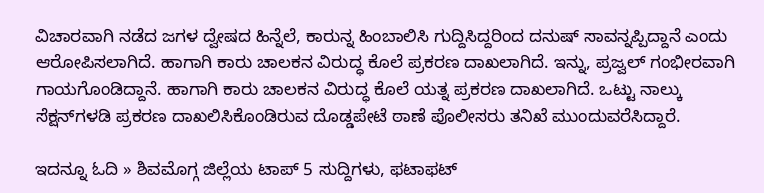ವಿಚಾರವಾಗಿ ನಡೆದ ಜಗಳ ದ್ವೇಷದ ಹಿನ್ನೆಲೆ, ಕಾರುನ್ನ ಹಿಂಬಾಲಿಸಿ ಗುದ್ದಿಸಿದ್ದರಿಂದ ದನುಷ್‌ ಸಾವನ್ನಪ್ಪಿದ್ದಾನೆ ಎಂದು ಆರೋಪಿಸಲಾಗಿದೆ. ಹಾಗಾಗಿ ಕಾರು ಚಾಲಕನ ವಿರುದ್ಧ ಕೊಲೆ ಪ್ರಕರಣ ದಾಖಲಾಗಿದೆ. ಇನ್ನು, ಪ್ರಜ್ವಲ್‌ ಗಂಭೀರವಾಗಿ ಗಾಯಗೊಂಡಿದ್ದಾನೆ. ಹಾಗಾಗಿ ಕಾರು ಚಾಲಕನ ವಿರುದ್ಧ ಕೊಲೆ ಯತ್ನ ಪ್ರಕರಣ ದಾಖಲಾಗಿದೆ. ಒಟ್ಟು ನಾಲ್ಕು ಸೆಕ್ಷನ್‌ಗಳಡಿ ಪ್ರಕರಣ ದಾಖಲಿಸಿಕೊಂಡಿರುವ ದೊಡ್ಡಪೇಟೆ ಠಾಣೆ ಪೊಲೀಸರು ತನಿಖೆ ಮುಂದುವರೆಸಿದ್ದಾರೆ.

ಇದನ್ನೂ ಓದಿ » ಶಿವಮೊಗ್ಗ ಜಿಲ್ಲೆಯ ಟಾಪ್‌ 5 ಸುದ್ದಿಗಳು, ಫಟಾಫಟ್‌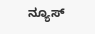ನ್ಯೂಸ್‌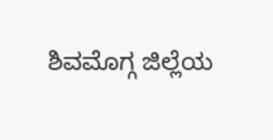ಶಿವಮೊಗ್ಗ ಜಿಲ್ಲೆಯ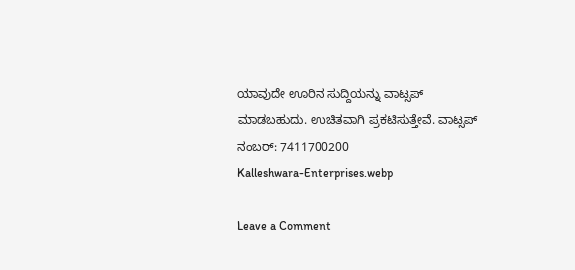ಯಾವುದೇ ಊರಿನ ಸುದ್ದಿಯನ್ನು ವಾಟ್ಸಪ್‌ ಮಾಡಬಹುದು. ಉಚಿತವಾಗಿ ಪ್ರಕಟಿಸುತ್ತೇವೆ. ವಾಟ್ಸಪ್‌ ನಂಬರ್: 7411700200
Kalleshwara-Enterprises.webp

Leave a Comment